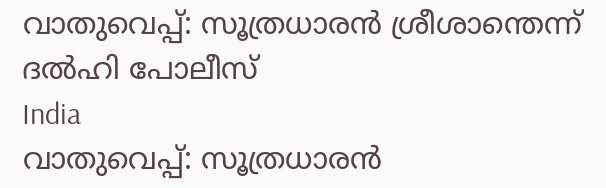വാതുവെപ്പ്: സൂത്രധാരന്‍ ശ്രീശാന്തെന്ന് ദല്‍ഹി പോലീസ്
India
വാതുവെപ്പ്: സൂത്രധാരന്‍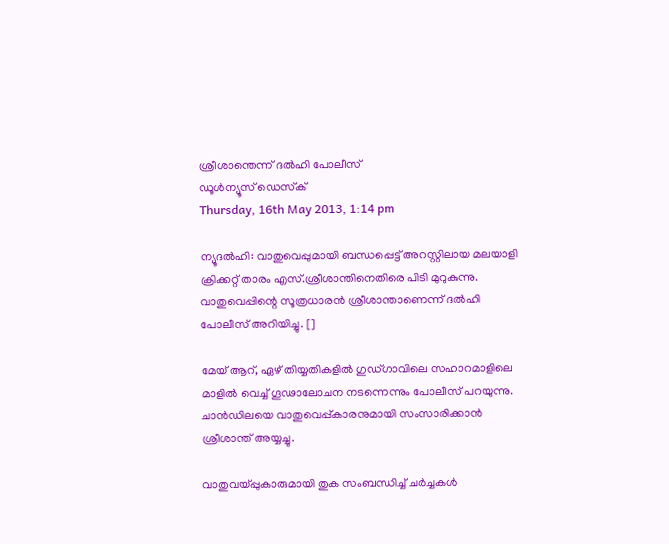ശ്രീശാന്തെന്ന് ദല്‍ഹി പോലീസ്
ഡൂള്‍ന്യൂസ് ഡെസ്‌ക്
Thursday, 16th May 2013, 1:14 pm

ന്യൂദല്‍ഹി: വാതുവെപ്പുമായി ബന്ധപ്പെട്ട് അറസ്റ്റിലായ മലയാളി ക്രിക്കറ്റ് താരം എസ്.ശ്രീശാന്തിനെതിരെ പിടി മുറുകുന്നു. വാതുവെപ്പിന്റെ സൂത്രധാരന്‍ ശ്രീശാന്താണെന്ന് ദല്‍ഹി പോലീസ് അറിയിച്ചു. []

മേയ് ആറ്, ഏഴ് തിയ്യതികളില്‍ ഗുഡ്ഗാവിലെ സഹാറമാളിലെ മാളില്‍ വെച്ച് ഗൂഢാലോചന നടന്നെന്നും പോലീസ് പറയുന്നു. ചാന്‍ഡിലയെ വാതുവെപ്പ്കാരനുമായി സംസാരിക്കാന്‍ ശ്രീശാന്ത് അയ്യച്ചു.

വാതുവയ്പ്പുകാരുമായി തുക സംബന്ധിച്ച് ചര്‍ച്ചകള്‍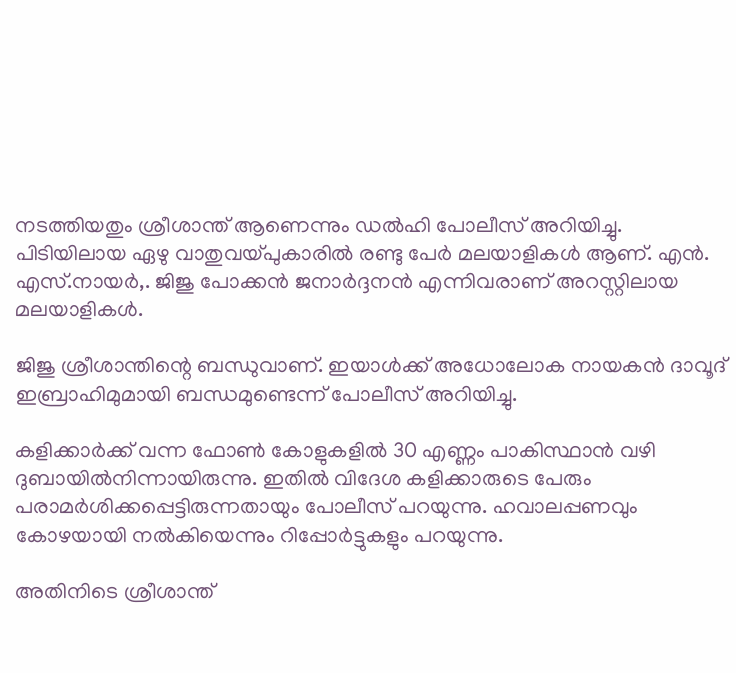നടത്തിയതും ശ്രീശാന്ത് ആണെന്നും ഡല്‍ഹി പോലീസ് അറിയിച്ചു.
പിടിയിലായ ഏഴു വാതുവയ്പുകാരില്‍ രണ്ടു പേര്‍ മലയാളികള്‍ ആണ്. എന്‍. എസ്.നായര്‍,. ജിജു പോക്കന്‍ ജനാര്‍ദ്ദനന്‍ എന്നിവരാണ് അറസ്റ്റിലായ മലയാളികള്‍.

ജിജു ശ്രീശാന്തിന്റെ ബന്ധുവാണ്. ഇയാള്‍ക്ക് അധോലോക നായകന്‍ ദാവൂദ് ഇബ്രാഹിമുമായി ബന്ധമുണ്ടെന്ന് പോലീസ് അറിയിച്ചു.

കളിക്കാര്‍ക്ക് വന്ന ഫോണ്‍ കോളുകളില്‍ 30 എണ്ണം പാകിസ്ഥാന്‍ വഴി ദുബായില്‍നിന്നായിരുന്നു. ഇതില്‍ വിദേശ കളിക്കാരുടെ പേരും പരാമര്‍ശിക്കപ്പെട്ടിരുന്നതായും പോലീസ് പറയുന്നു. ഹവാലപ്പണവും കോഴയായി നല്‍കിയെന്നും റിപ്പോര്‍ട്ടുകളും പറയുന്നു.

അതിനിടെ ശ്രീശാന്ത്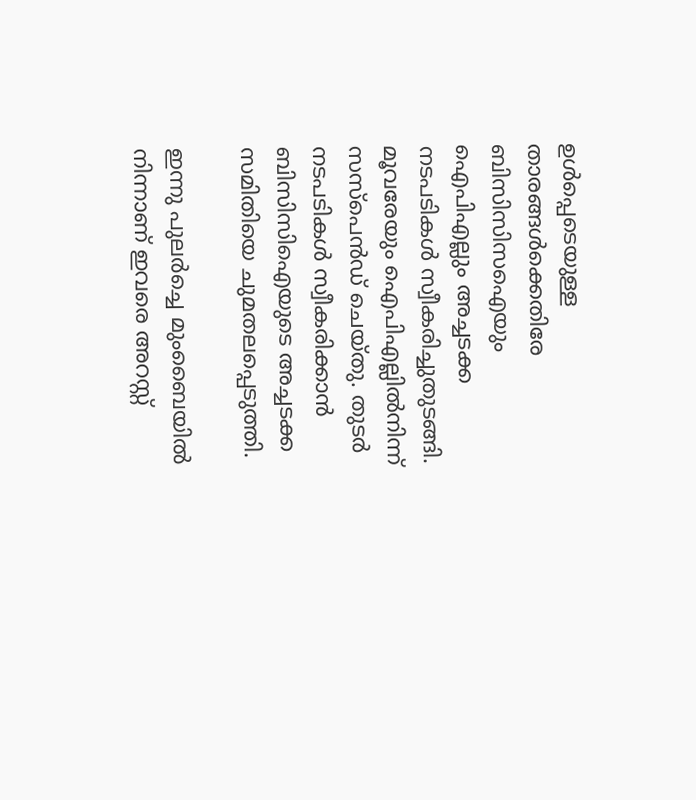ഉള്‍പ്പെടെയുള്ള താരങ്ങള്‍ക്കെതിരേ ബിസിസിസഐയും ഐപിഎല്ലും അച്ചടക്ക നടപടികള്‍ സ്വീകരിച്ചുതുടങ്ങി. മൂവരേയും ഐപിഎല്ലില്‍നിന്ന് സസ്‌പെന്‍ഡ് ചെയ്തു. തുടര്‍ നടപടികള്‍ സ്വീകരിക്കാന്‍ ബിസിസിഐയുടെ അച്ചടക്ക സമിതിയെ ചുമതലപ്പെടുത്തി.

ഇന്നു പുലര്‍ച്ചെ മുംബൈയില്‍ നിന്നാണ് ഇവരെ അറസ്റ്റ്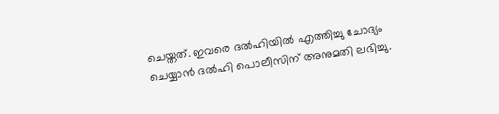ചെയ്തത്. ഇവരെ ദല്‍ഹിയില്‍ എത്തിച്ചു ചോദ്യം ചെയ്യാന്‍ ദല്‍ഹി പൊലീസിന് അനുമതി ലഭിച്ചു.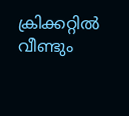ക്രിക്കറ്റില്‍ വീണ്ടും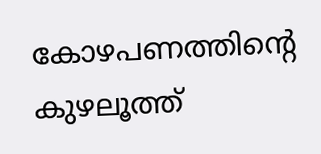കോഴപണത്തിന്റെ കുഴലൂത്ത്